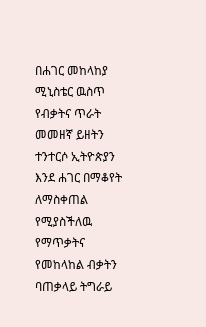በሐገር መከላከያ ሚኒስቴር ዉስጥ የብቃትና ጥራት መመዘኛ ይዘትን ተንተርሶ ኢትዮጵያን እንደ ሐገር በማቆየት ለማስቀጠል የሚያስችለዉ የማጥቃትና የመከላከል ብቃትን ባጠቃላይ ትግራይ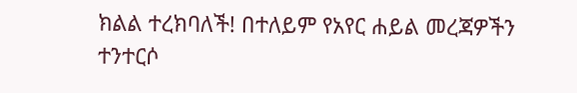ክልል ተረክባለች! በተለይም የአየር ሐይል መረጃዎችን ተንተርሶ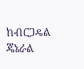ከብርጋዴል ጄኔራል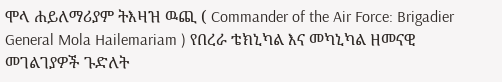ሞላ ሐይለማሪያም ትእዛዝ ዉጪ ( Commander of the Air Force: Brigadier General Mola Hailemariam ) የበረራ ቴክኒካል እና መካኒካል ዘመናዊ መገልገያዎች ጉድለት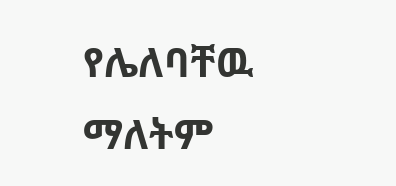የሌለባቸዉ ማለትም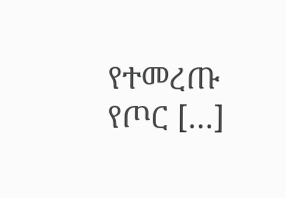የተመረጡ የጦር […]